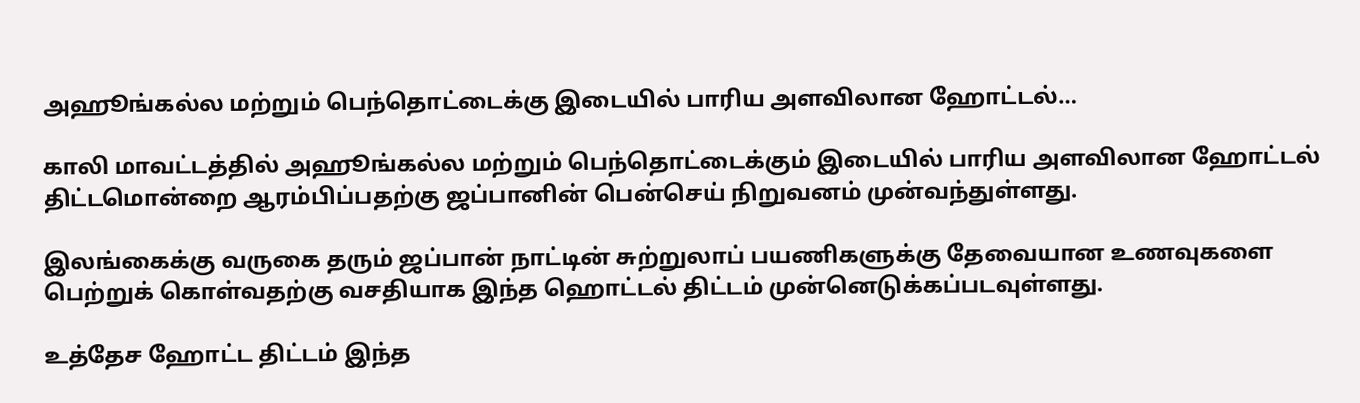அஹூங்கல்ல மற்றும் பெந்தொட்டைக்கு இடையில் பாரிய அளவிலான ஹோட்டல்…

காலி மாவட்டத்தில் அஹூங்கல்ல மற்றும் பெந்தொட்டைக்கும் இடையில் பாரிய அளவிலான ஹோட்டல் திட்டமொன்றை ஆரம்பிப்பதற்கு ஜப்பானின் பென்செய் நிறுவனம் முன்வந்துள்ளது.

இலங்கைக்கு வருகை தரும் ஜப்பான் நாட்டின் சுற்றுலாப் பயணிகளுக்கு தேவையான உணவுகளை பெற்றுக் கொள்வதற்கு வசதியாக இந்த ஹொட்டல் திட்டம் முன்னெடுக்கப்படவுள்ளது.

உத்தேச ஹோட்ட திட்டம் இந்த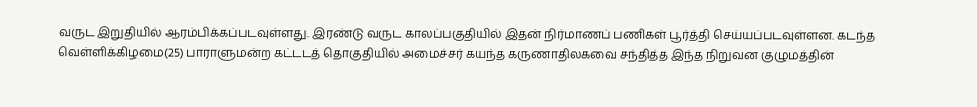வருட இறுதியில் ஆரம்பிக்கப்படவுள்ளது. இரண்டு வருட காலப்பகுதியில் இதன் நிர்மாணப் பணிகள் பூர்த்தி செய்யப்படவுள்ளன. கடந்த வெள்ளிக்கிழமை(25) பாராளுமன்ற கட்டடத் தொகுதியில் அமைச்சர் கயந்த கருணாதிலகவை சந்தித்த இந்த நிறுவன குழுமத்தின்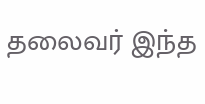தலைவர் இந்த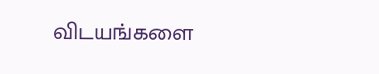விடயங்களை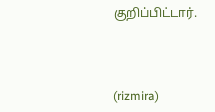குறிப்பிட்டார்.



(rizmira)